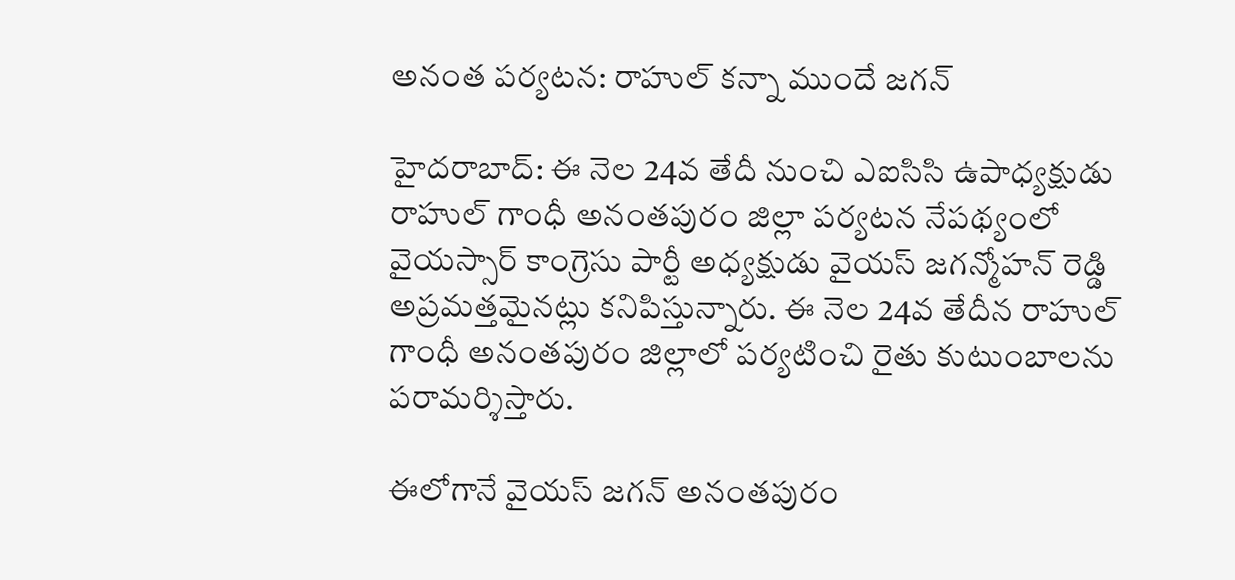అనంత పర్యటన: రాహుల్ కన్నా ముందే జగన్

హైదరాబాద్: ఈ నెల 24వ తేదీ నుంచి ఎఐసిసి ఉపాధ్యక్షుడు రాహుల్ గాంధీ అనంతపురం జిల్లా పర్యటన నేపథ్యంలో వైయస్సార్ కాంగ్రెసు పార్టీ అధ్యక్షుడు వైయస్ జగన్మోహన్ రెడ్డి అప్రమత్తమైనట్లు కనిపిస్తున్నారు. ఈ నెల 24వ తేదీన రాహుల్ గాంధీ అనంతపురం జిల్లాలో పర్యటించి రైతు కుటుంబాలను పరామర్శిస్తారు.

ఈలోగానే వైయస్ జగన్ అనంతపురం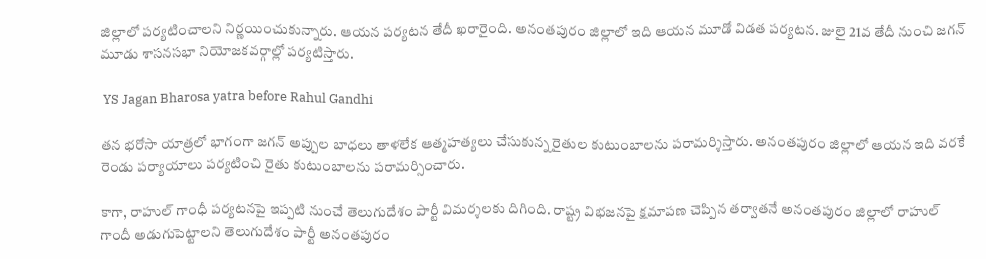జిల్లాలో పర్యటించాలని నిర్ణయించుకున్నారు. ఆయన పర్యటన తేదీ ఖరారైంది. అనంతపురం జిల్లాలో ఇది ఆయన మూడో విడత పర్యటన. జులై 21వ తేదీ నుంచి జగన్ మూడు శాసనసభా నియోజకవర్గాల్లో పర్యటిస్తారు.

 YS Jagan Bharosa yatra before Rahul Gandhi

తన భరోసా యాత్రలో భాగంగా జగన్ అప్పుల బాధలు తాళలేక ఆత్మహత్యలు చేసుకున్న రైతుల కుటుంబాలను పరామర్శిస్తారు. అనంతపురం జిల్లాలో ఆయన ఇది వరకే రెండు పర్యాయాలు పర్యటించి రైతు కుటుంబాలను పరామర్సించారు.

కాగా, రాహుల్ గాంధీ పర్యటనపై ఇప్పటి నుంచే తెలుగుదేశం పార్టీ విమర్శలకు దిగింది. రాష్ట్ర విభజనపై క్షమాపణ చెప్పిన తర్వాతనే అనంతపురం జిల్లాలో రాహుల్ గాందీ అడుగుపెట్టాలని తెలుగుదేశం పార్టీ అనంతపురం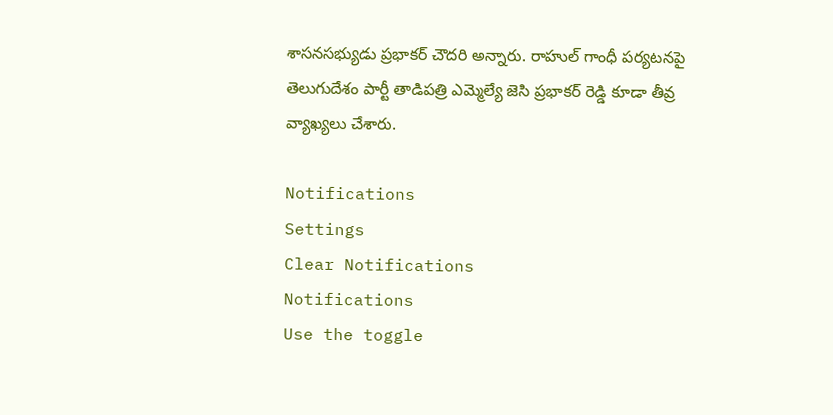శాసనసభ్యుడు ప్రభాకర్ చౌదరి అన్నారు. రాహుల్ గాంధీ పర్యటనపై తెలుగుదేశం పార్టీ తాడిపత్రి ఎమ్మెల్యే జెసి ప్రభాకర్ రెడ్డి కూడా తీవ్ర వ్యాఖ్యలు చేశారు.

Notifications
Settings
Clear Notifications
Notifications
Use the toggle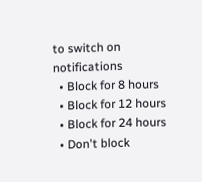to switch on notifications
  • Block for 8 hours
  • Block for 12 hours
  • Block for 24 hours
  • Don't block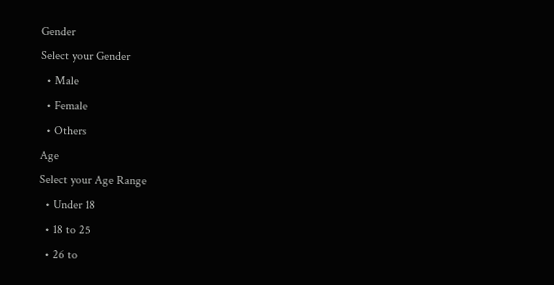Gender
Select your Gender
  • Male
  • Female
  • Others
Age
Select your Age Range
  • Under 18
  • 18 to 25
  • 26 to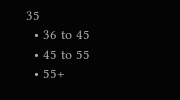35
  • 36 to 45
  • 45 to 55
  • 55+